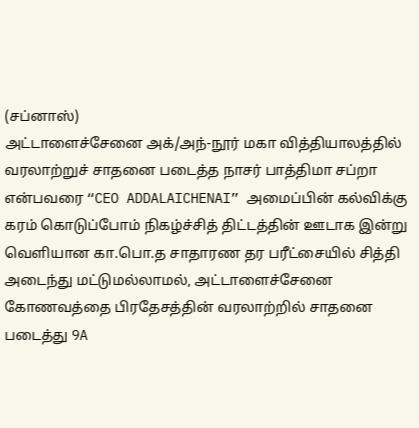(சப்னாஸ்)
அட்டாளைச்சேனை அக்/அந்-நூர் மகா வித்தியாலத்தில் வரலாற்றுச் சாதனை படைத்த நாசர் பாத்திமா சப்றா என்பவரை “CEO ADDALAICHENAI” அமைப்பின் கல்விக்கு கரம் கொடுப்போம் நிகழ்ச்சித் திட்டத்தின் ஊடாக இன்று வெளியான கா.பொ.த சாதாரண தர பரீட்சையில் சித்தி அடைந்து மட்டுமல்லாமல், அட்டாளைச்சேனை கோணவத்தை பிரதேசத்தின் வரலாற்றில் சாதனை படைத்து 9A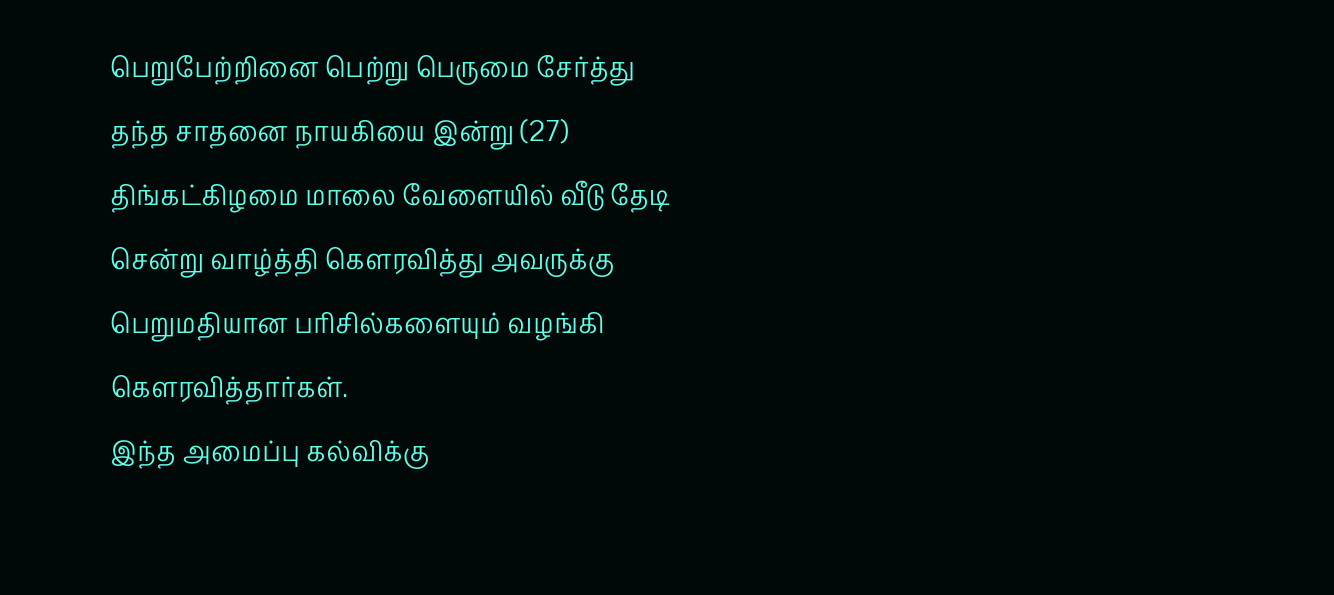பெறுபேற்றினை பெற்று பெருமை சேர்த்து தந்த சாதனை நாயகியை இன்று (27) திங்கட்கிழமை மாலை வேளையில் வீடு தேடி சென்று வாழ்த்தி கெளரவித்து அவருக்கு பெறுமதியான பரிசில்களையும் வழங்கி கெளரவித்தார்கள்.
இந்த அமைப்பு கல்விக்கு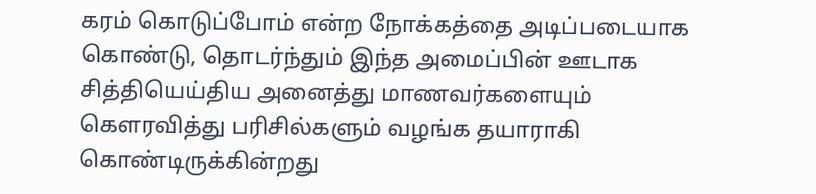கரம் கொடுப்போம் என்ற நோக்கத்தை அடிப்படையாக கொண்டு, தொடர்ந்தும் இந்த அமைப்பின் ஊடாக சித்தியெய்திய அனைத்து மாணவர்களையும் கெளரவித்து பரிசில்களும் வழங்க தயாராகி கொண்டிருக்கின்றது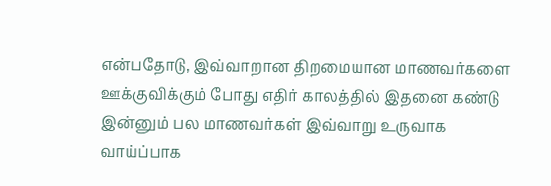என்பதோடு, இவ்வாறான திறமையான மாணவர்களை ஊக்குவிக்கும் போது எதிர் காலத்தில் இதனை கண்டு இன்னும் பல மாணவர்கள் இவ்வாறு உருவாக வாய்ப்பாக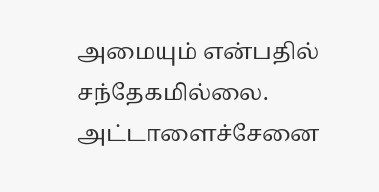அமையும் என்பதில் சந்தேகமில்லை.
அட்டாளைச்சேனை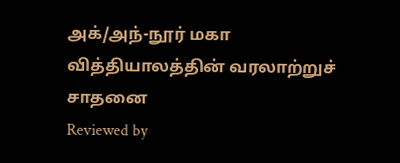அக்/அந்-நூர் மகா வித்தியாலத்தின் வரலாற்றுச் சாதனை
Reviewed by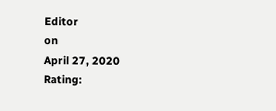Editor
on
April 27, 2020
Rating: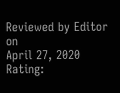Reviewed by Editor
on
April 27, 2020
Rating: